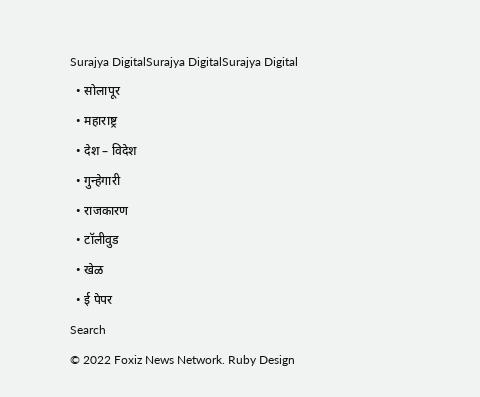Surajya DigitalSurajya DigitalSurajya Digital
  • सोलापूर
  • महाराष्ट्र
  • देश – विदेश
  • गुन्हेगारी
  • राजकारण
  • टॉलीवुड
  • खेळ
  • ई पेपर
Search
© 2022 Foxiz News Network. Ruby Design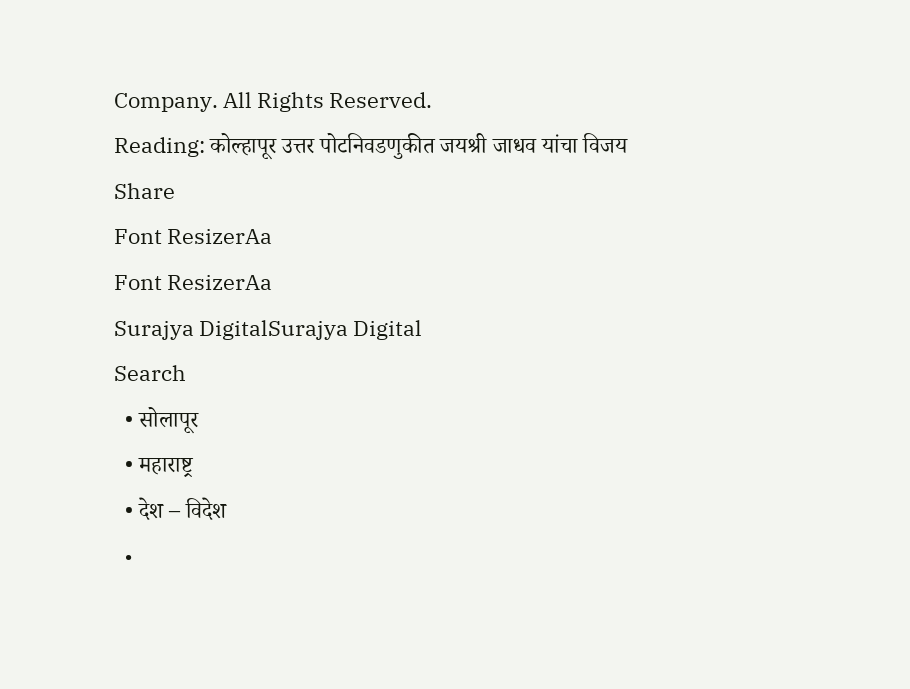Company. All Rights Reserved.
Reading: कोल्हापूर उत्तर पोटनिवडणुकीत जयश्री जाधव यांचा विजय
Share
Font ResizerAa
Font ResizerAa
Surajya DigitalSurajya Digital
Search
  • सोलापूर
  • महाराष्ट्र
  • देश – विदेश
  •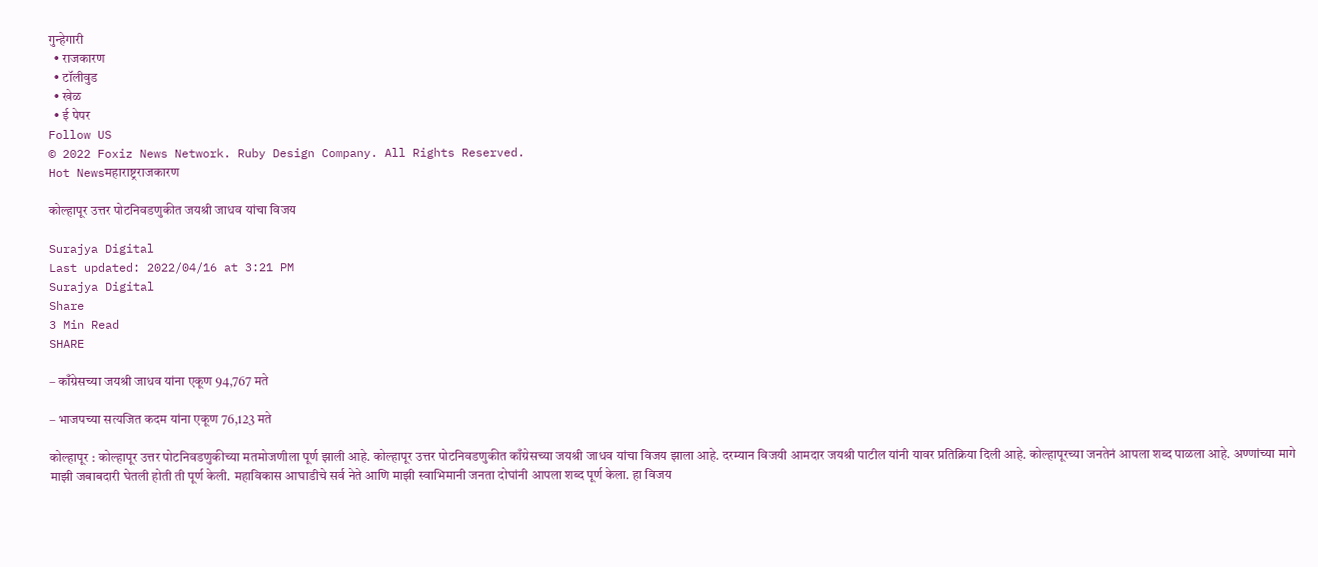गुन्हेगारी
  • राजकारण
  • टॉलीवुड
  • खेळ
  • ई पेपर
Follow US
© 2022 Foxiz News Network. Ruby Design Company. All Rights Reserved.
Hot Newsमहाराष्ट्रराजकारण

कोल्हापूर उत्तर पोटनिवडणुकीत जयश्री जाधव यांचा विजय

Surajya Digital
Last updated: 2022/04/16 at 3:21 PM
Surajya Digital
Share
3 Min Read
SHARE

– काँग्रेसच्या जयश्री जाधव यांना एकूण 94,767 मते

– भाजपच्या सत्यजित कदम यांना एकूण 76,123 मते

कोल्हापूर : कोल्हापूर उत्तर पोटनिवडणुकीच्या मतमोजणीला पूर्ण झाली आहे. कोल्हापूर उत्तर पोटनिवडणुकीत काँग्रेसच्या जयश्री जाधव यांचा विजय झाला आहे. दरम्यान विजयी आमदार जयश्री पाटील यांनी यावर प्रतिक्रिया दिली आहे. कोल्हापूरच्या जनतेनं आपला शब्द पाळला आहे. अण्णांच्या मागे माझी जबाबदारी घेतली होती ती पूर्ण केली. महाविकास आघाडीचे सर्व नेते आणि माझी स्वाभिमानी जनता दोघांनी आपला शब्द पूर्ण केला. हा विजय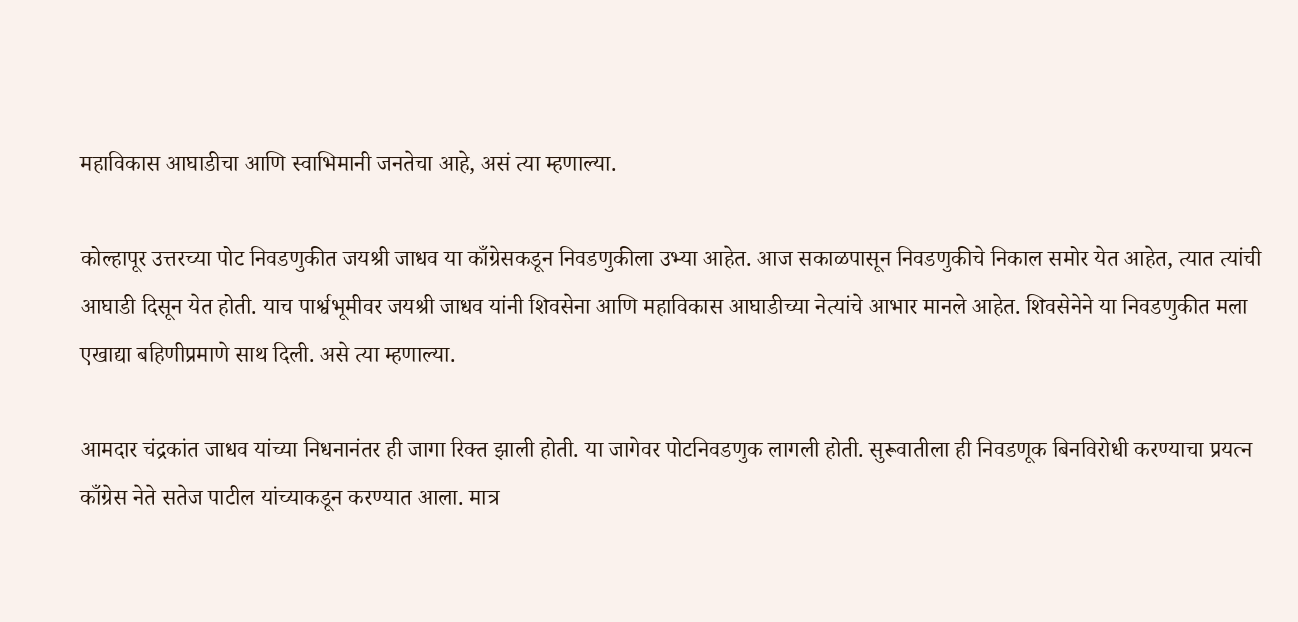महाविकास आघाडीचा आणि स्वाभिमानी जनतेचा आहे, असं त्या म्हणाल्या.

कोल्हापूर उत्तरच्या पोट निवडणुकीत जयश्री जाधव या काँग्रेसकडून निवडणुकीला उभ्या आहेत. आज सकाळपासून निवडणुकीचे निकाल समोर येत आहेत, त्यात त्यांची आघाडी दिसून येत होती. याच पार्श्वभूमीवर जयश्री जाधव यांनी शिवसेना आणि महाविकास आघाडीच्या नेत्यांचे आभार मानले आहेत. शिवसेनेने या निवडणुकीत मला एखाद्या बहिणीप्रमाणे साथ दिली. असे त्या म्हणाल्या.

आमदार चंद्रकांत जाधव यांच्या निधनानंतर ही जागा रिक्त झाली होती. या जागेवर पोटनिवडणुक लागली होती. सुरूवातीला ही निवडणूक बिनविरोधी करण्याचा प्रयत्न काँग्रेस नेते सतेज पाटील यांच्याकडून करण्यात आला. मात्र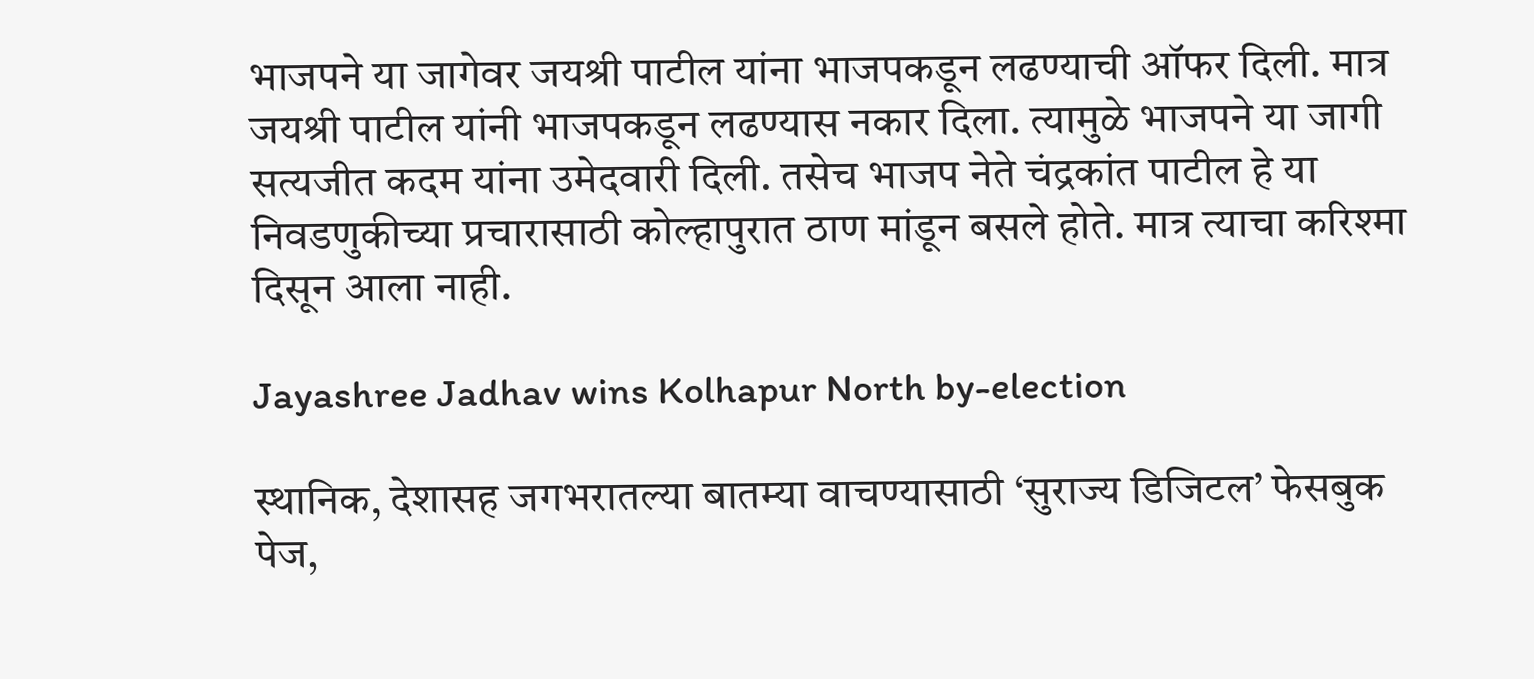भाजपने या जागेवर जयश्री पाटील यांना भाजपकडून लढण्याची ऑफर दिली. मात्र जयश्री पाटील यांनी भाजपकडून लढण्यास नकार दिला. त्यामुळे भाजपने या जागी सत्यजीत कदम यांना उमेदवारी दिली. तसेच भाजप नेते चंद्रकांत पाटील हे या निवडणुकीच्या प्रचारासाठी कोल्हापुरात ठाण मांडून बसले होते. मात्र त्याचा करिश्मा दिसून आला नाही.

Jayashree Jadhav wins Kolhapur North by-election

स्थानिक, देशासह जगभरातल्या बातम्या वाचण्यासाठी ‘सुराज्य डिजिटल’ फेसबुक पेज,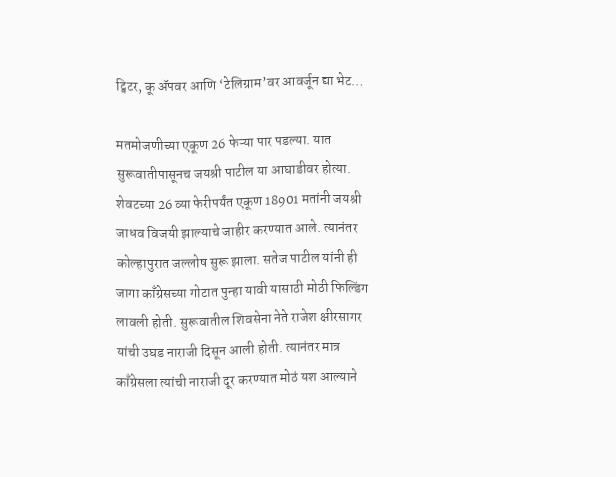ट्विटर, कू ॲपवर आणि ‘टेलिग्राम’वर आवर्जून द्या भेट…

मतमोजणीच्या एकूण 26 फेऱ्या पार पडल्या. यात सुरूवातीपासूनच जयश्री पाटील या आघाडीवर होत्या. शेवटच्या 26 व्या फेरीपर्यंत एकूण 18901 मतांनी जयश्री जाधव विजयी झाल्याचे जाहीर करण्यात आले. त्यानंतर कोल्हापुरात जल्लोष सुरू झाला. सतेज पाटील यांनी ही जागा काँग्रेसच्या गोटात पुन्हा यावी यासाठी मोठी फिल्डिंग लावली होती. सुरूवातील शिवसेना नेते राजेश क्षीरसागर यांची उघड नाराजी दिसून आली होती. त्यानंतर मात्र काँग्रेसला त्यांची नाराजी दूर करण्यात मोठं यश आल्याने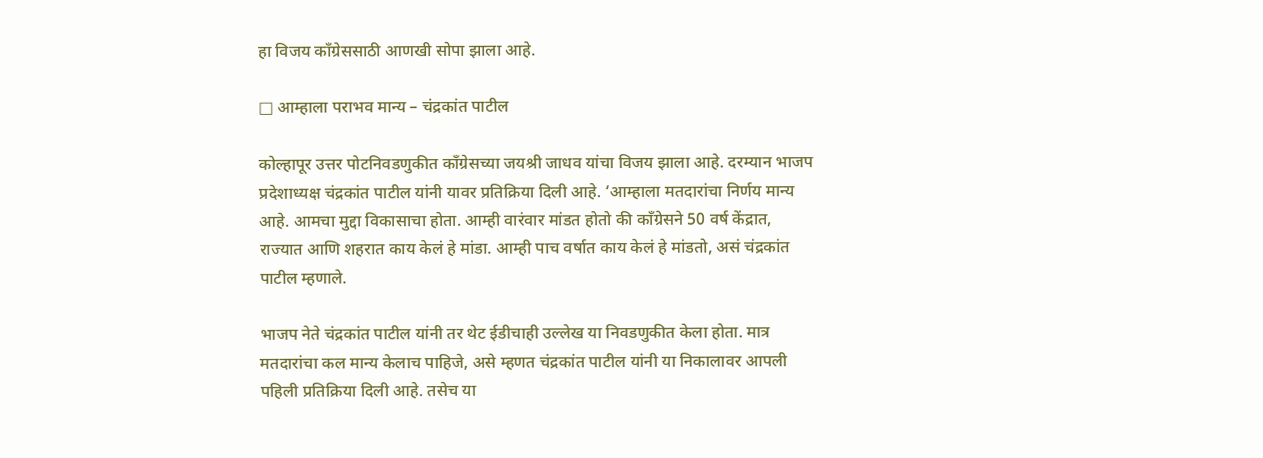हा विजय काँग्रेससाठी आणखी सोपा झाला आहे.

□ आम्हाला पराभव मान्य – चंद्रकांत पाटील

कोल्हापूर उत्तर पोटनिवडणुकीत काँग्रेसच्या जयश्री जाधव यांचा विजय झाला आहे. दरम्यान भाजप प्रदेशाध्यक्ष चंद्रकांत पाटील यांनी यावर प्रतिक्रिया दिली आहे. ‘आम्हाला मतदारांचा निर्णय मान्य आहे. आमचा मुद्दा विकासाचा होता. आम्ही वारंवार मांडत होतो की काँग्रेसने 50 वर्ष केंद्रात, राज्यात आणि शहरात काय केलं हे मांडा. आम्ही पाच वर्षात काय केलं हे मांडतो, असं चंद्रकांत पाटील म्हणाले.

भाजप नेते चंद्रकांत पाटील यांनी तर थेट ईडीचाही उल्लेख या निवडणुकीत केला होता. मात्र मतदारांचा कल मान्य केलाच पाहिजे, असे म्हणत चंद्रकांत पाटील यांनी या निकालावर आपली पहिली प्रतिक्रिया दिली आहे. तसेच या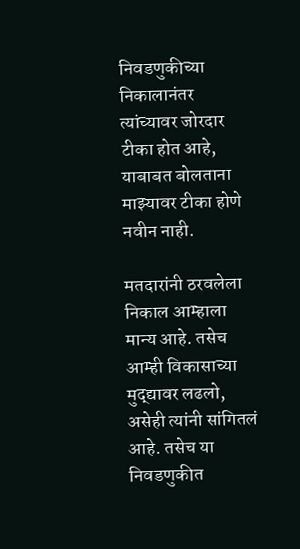निवडणुकीच्या निकालानंतर त्यांच्यावर जोरदार टीका होत आहे, याबाबत बोलताना माझ्यावर टीका होणे नवीन नाही.

मतदारांनी ठरवलेला निकाल आम्हाला मान्य आहे. तसेच आम्ही विकासाच्या मुद्द्यावर लढलो, असेही त्यांनी सांगितलं आहे. तसेच या निवडणुकीत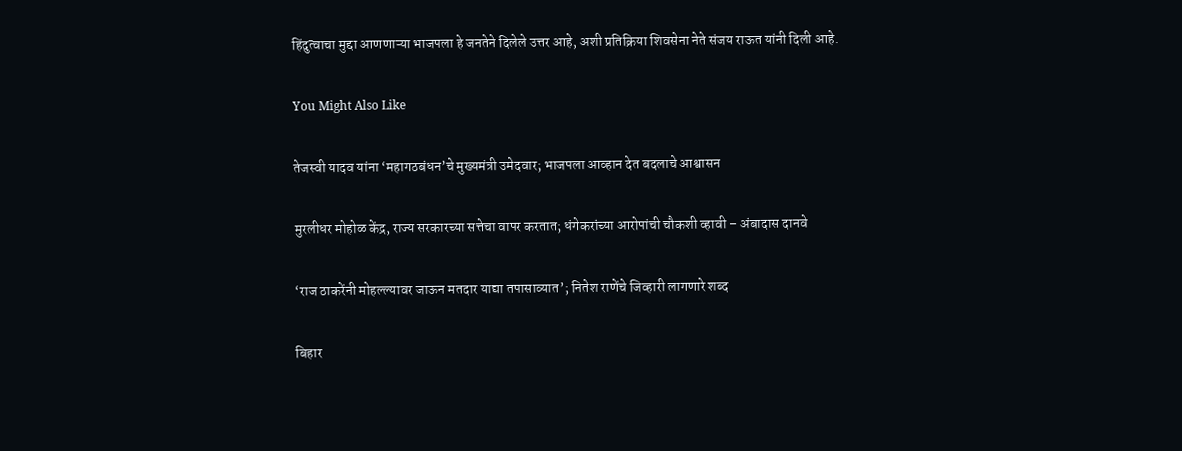हिंदुत्वाचा मुद्दा आणणाऱ्या भाजपला हे जनतेने दिलेले उत्तर आहे, अशी प्रतिक्रिया शिवसेना नेते संजय राऊत यांनी दिली आहे.

You Might Also Like

तेजस्वी यादव यांना ‘महागठबंधन’चे मुख्यमंत्री उमेदवार; भाजपला आव्हान देत बदलाचे आश्वासन

मुरलीधर मोहोळ केंद्र, राज्य सरकारच्या सत्तेचा वापर करतात; धंगेकरांच्या आरोपांची चौकशी व्हावी – अंबादास दानवे

‘राज ठाकरेंनी मोहल्ल्यावर जाऊन मतदार याद्या तपासाव्यात’; नितेश राणेंचे जिव्हारी लागणारे शब्द

बिहार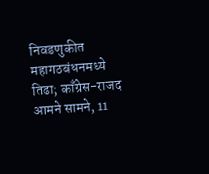निवडणुकीत महागठबंधनमध्ये तिढा; काँग्रेस-राजद आमने सामने, 11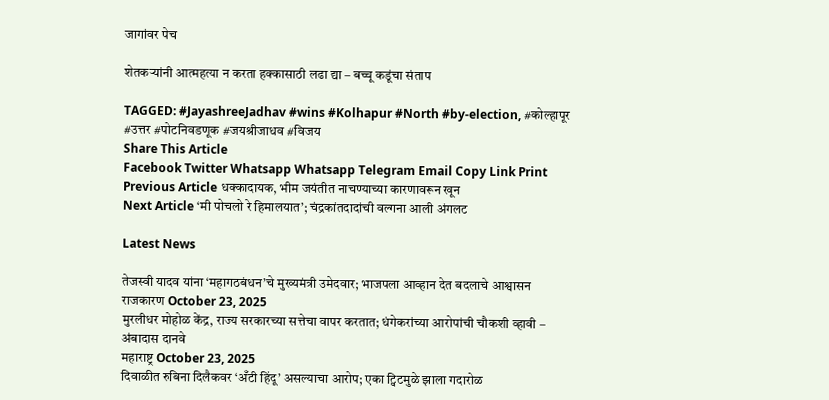जागांवर पेच

शेतकऱ्यांनी आत्महत्या न करता हक्कासाठी लढा द्या – बच्चू कडूंचा संताप

TAGGED: #JayashreeJadhav #wins #Kolhapur #North #by-election, #कोल्हापूर #उत्तर #पोटनिवडणूक #जयश्रीजाधव #विजय
Share This Article
Facebook Twitter Whatsapp Whatsapp Telegram Email Copy Link Print
Previous Article धक्कादायक, भीम जयंतीत नाचण्याच्या कारणावरून खून
Next Article ‘मी पोचलो रे हिमालयात’; चंद्रकांतदादांची वल्गना आली अंगलट

Latest News

तेजस्वी यादव यांना ‘महागठबंधन’चे मुख्यमंत्री उमेदवार; भाजपला आव्हान देत बदलाचे आश्वासन
राजकारण October 23, 2025
मुरलीधर मोहोळ केंद्र, राज्य सरकारच्या सत्तेचा वापर करतात; धंगेकरांच्या आरोपांची चौकशी व्हावी – अंबादास दानवे
महाराष्ट्र October 23, 2025
दिवाळीत रुबिना दिलैकवर ‘अँटी हिंदू’ असल्याचा आरोप; एका ट्विटमुळे झाला गदारोळ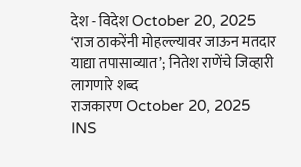देश - विदेश October 20, 2025
‘राज ठाकरेंनी मोहल्ल्यावर जाऊन मतदार याद्या तपासाव्यात’; नितेश राणेंचे जिव्हारी लागणारे शब्द
राजकारण October 20, 2025
INS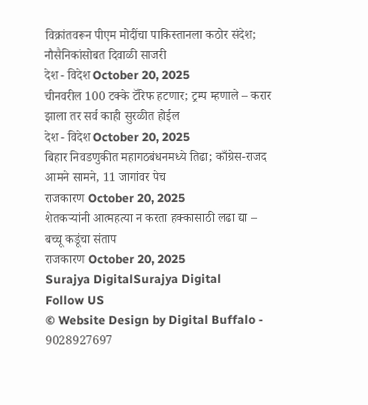विक्रांतवरून पीएम मोदींचा पाकिस्तानला कठोर संदेश; नौसैनिकांसोबत दिवाळी साजरी
देश - विदेश October 20, 2025
चीनवरील 100 टक्के टॅरिफ हटणार; ट्रम्प म्हणाले – करार झाला तर सर्व काही सुरळीत होईल
देश - विदेश October 20, 2025
बिहार निवडणुकीत महागठबंधनमध्ये तिढा; काँग्रेस-राजद आमने सामने, 11 जागांवर पेच
राजकारण October 20, 2025
शेतकऱ्यांनी आत्महत्या न करता हक्कासाठी लढा द्या – बच्चू कडूंचा संताप
राजकारण October 20, 2025
Surajya DigitalSurajya Digital
Follow US
© Website Design by Digital Buffalo - 9028927697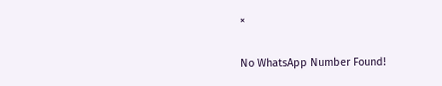×

No WhatsApp Number Found!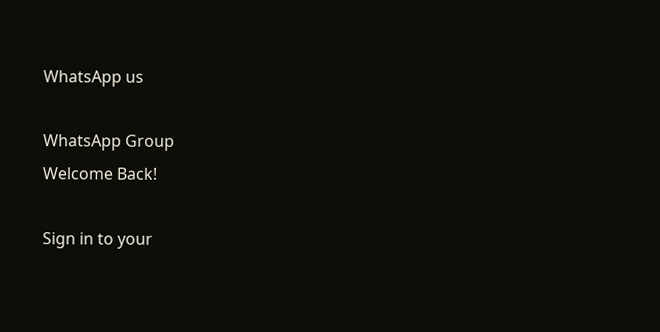WhatsApp us

WhatsApp Group
Welcome Back!

Sign in to your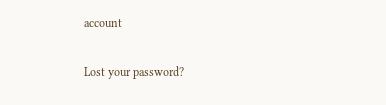account

Lost your password?